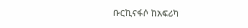ቡርኪናፋሶ ከአፍሪካ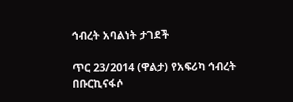ኅብረት አባልነት ታገደች

ጥር 23/2014 (ዋልታ) የአፍሪካ ኅብረት በቡርኪናፋሶ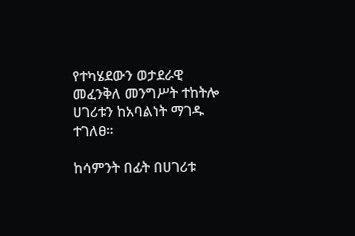የተካሄደውን ወታደራዊ መፈንቅለ መንግሥት ተከትሎ ሀገሪቱን ከአባልነት ማገዱ ተገለፀ።

ከሳምንት በፊት በሀገሪቱ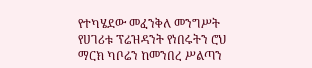የተካሄደው መፈንቅለ መንግሥት የሀገሪቱ ፕሬዝዳንት የነበሩትን ሮህ ማርክ ካቦሬን ከመንበረ ሥልጣን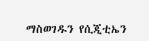ማስወገዱን የሲጂቲኤን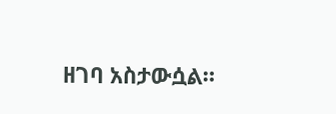ዘገባ አስታውሷል።